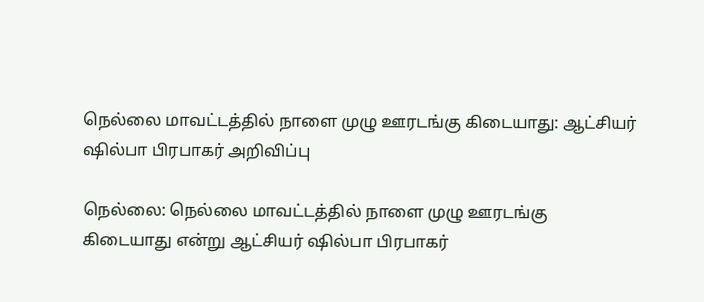நெல்லை மாவட்டத்தில் நாளை முழு ஊரடங்கு கிடையாது: ஆட்சியர் ஷில்பா பிரபாகர் அறிவிப்பு

நெல்லை: நெல்லை மாவட்டத்தில் நாளை முழு ஊரடங்கு கிடையாது என்று ஆட்சியர் ஷில்பா பிரபாகர்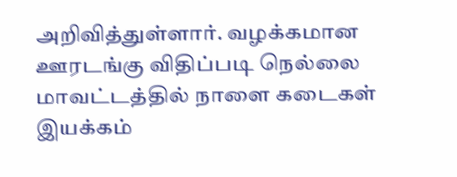அறிவித்துள்ளார். வழக்கமான ஊரடங்கு விதிப்படி நெல்லை மாவட்டத்தில் நாளை கடைகள் இயக்கம்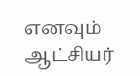எனவும் ஆட்சியர்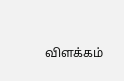விளக்கம்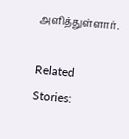அளித்துள்ளார்.

Related Stories: